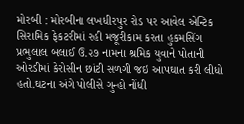મોરબી : મોરબીના લખધીરપુર રોડ પર આવેલ એન્ટિક સિરામિક ફેકટરીમાં રહી મજૂરીકામ કરતા હુકમસિંગ પ્રભુલાલ બલાઈ ઉ.૨૭ નામના શ્રમિક યુવાને પોતાની ઓરડીમાં કેરોસીન છાંટી સળગી જઇ આપઘાત કરી લીધો હતો.ઘટના અંગે પોલીસે ગુન્હો નોંધી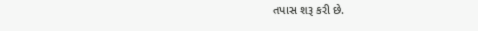તપાસ શરૂ કરી છે.